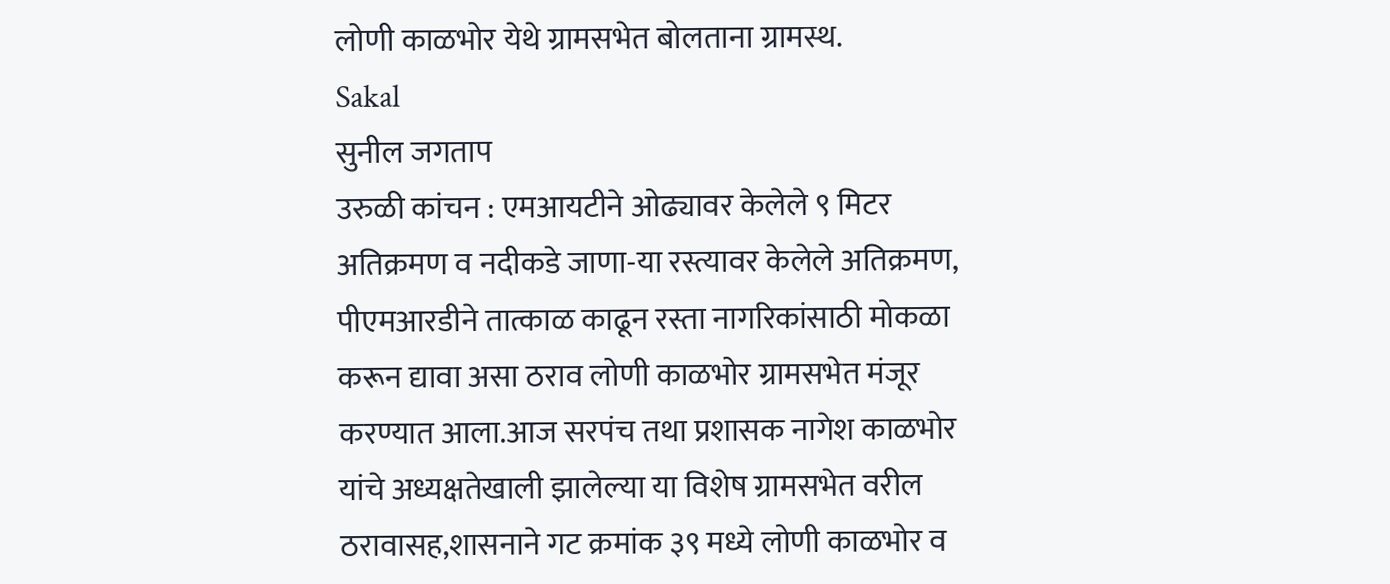लोणी काळभोर येथे ग्रामसभेत बोलताना ग्रामस्थ.
Sakal
सुनील जगताप
उरुळी कांचन : एमआयटीने ओढ्यावर केलेले ९ मिटर अतिक्रमण व नदीकडे जाणा-या रस्त्यावर केलेले अतिक्रमण, पीएमआरडीने तात्काळ काढून रस्ता नागरिकांसाठी मोकळा करून द्यावा असा ठराव लोणी काळभोर ग्रामसभेत मंजूर करण्यात आला.आज सरपंच तथा प्रशासक नागेश काळभोर यांचे अध्यक्षतेखाली झालेल्या या विशेष ग्रामसभेत वरील ठरावासह,शासनाने गट क्रमांक ३९ मध्ये लोणी काळभोर व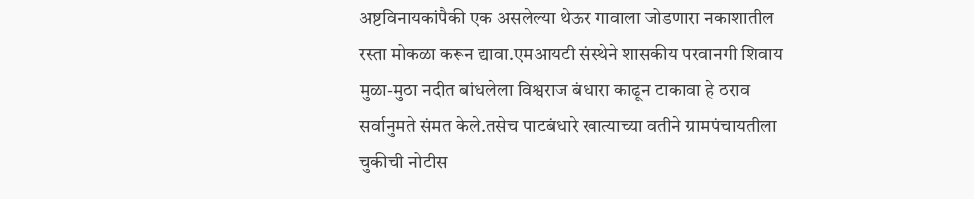अष्टविनायकांपैकी एक असलेल्या थेऊर गावाला जोडणारा नकाशातील रस्ता मोकळा करून द्यावा.एमआयटी संस्थेने शासकीय परवानगी शिवाय मुळा-मुठा नदीत बांधलेला विश्वराज बंधारा काढून टाकावा हे ठराव सर्वानुमते संमत केले.तसेच पाटबंधारे खात्याच्या वतीने ग्रामपंचायतीला चुकीची नोटीस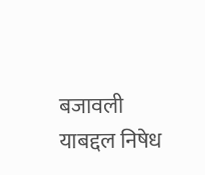बजावली याबद्दल निषेध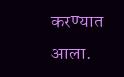करण्यात आला.